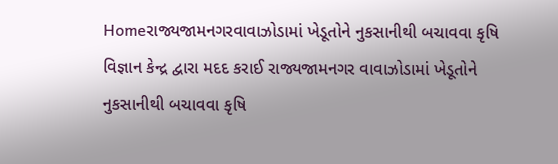Homeરાજ્યજામનગરવાવાઝોડામાં ખેડૂતોને નુકસાનીથી બચાવવા કૃષિ વિજ્ઞાન કેન્દ્ર દ્વારા મદદ કરાઈ રાજ્યજામનગર વાવાઝોડામાં ખેડૂતોને નુકસાનીથી બચાવવા કૃષિ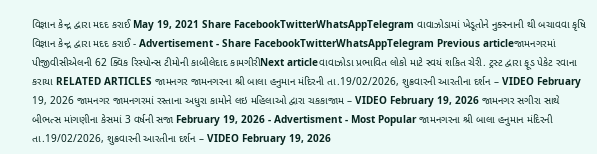વિજ્ઞાન કેન્દ્ર દ્વારા મદદ કરાઈ May 19, 2021 Share FacebookTwitterWhatsAppTelegram વાવાઝોડામાં ખેડૂતોને નુક્સ્નાની થી બચાવવા કૃષિ વિજ્ઞાન કેન્દ્ર દ્વારા મદદ કરાઈ - Advertisement - Share FacebookTwitterWhatsAppTelegram Previous articleજામનગરમાં પીજીવીસીએલની 62 ક્વિક રિસ્પોન્સ ટીમોની કાબીલેદાદ કામગીરીNext articleવાવાઝોડા પ્રભાવિત લોકો માટે સ્વયં શકિત ચેરી. ટ્રસ્ટ દ્વારા ફૂડ પેકેટ રવાના કરાયા RELATED ARTICLES જામનગર જામનગરના શ્રી બાલા હનુમાન મંદિરની તા.19/02/2026, શુક્રવારની આરતીના દર્શન – VIDEO February 19, 2026 જામનગર જામનગરમાં રસ્તાના અધુરા કામોને લઇ મહિલાઓ દ્વારા ચકકાજામ – VIDEO February 19, 2026 જામનગર સગીરા સાથે બીભત્સ માંગણીના કેસમાં 3 વર્ષની સજા February 19, 2026 - Advertisment - Most Popular જામનગરના શ્રી બાલા હનુમાન મંદિરની તા.19/02/2026, શુક્રવારની આરતીના દર્શન – VIDEO February 19, 2026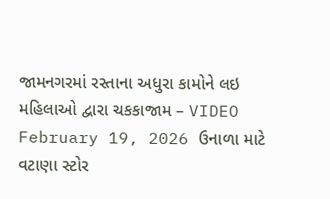જામનગરમાં રસ્તાના અધુરા કામોને લઇ મહિલાઓ દ્વારા ચકકાજામ – VIDEO February 19, 2026 ઉનાળા માટે વટાણા સ્ટોર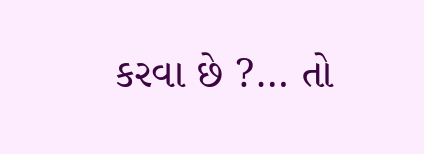કરવા છે ?… તો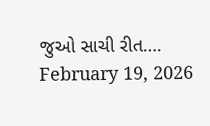જુઓ સાચી રીત…. February 19, 2026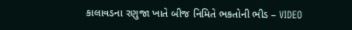કાલાવડના રણુજા ખાતે બીજ નિમિતે ભકતોની ભીડ – VIDEO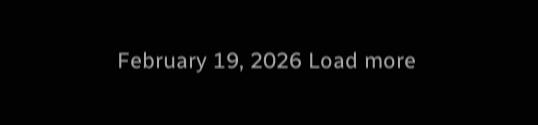February 19, 2026 Load more